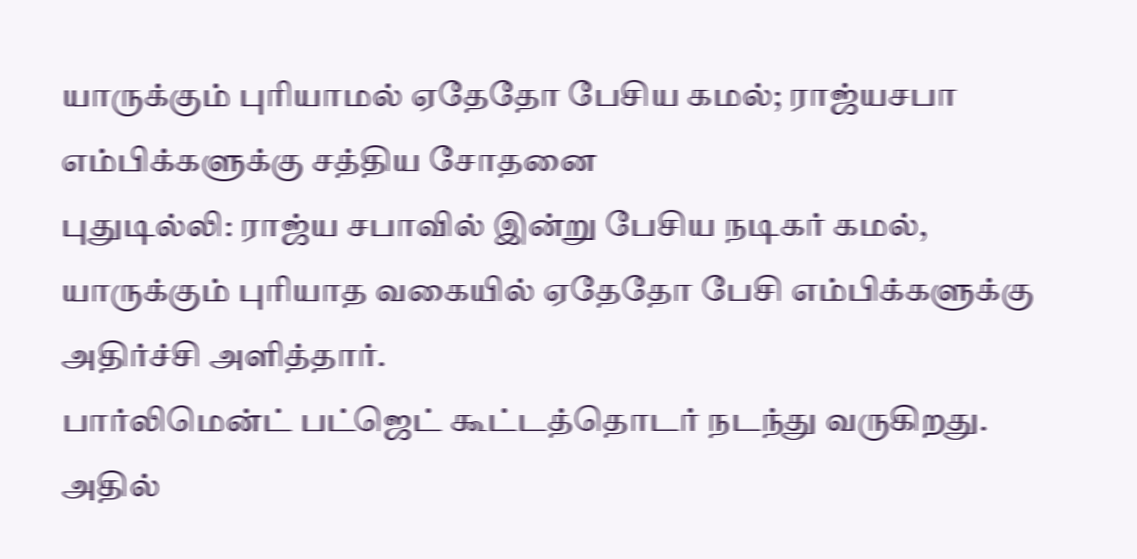யாருக்கும் புரியாமல் ஏதேதோ பேசிய கமல்; ராஜ்யசபா எம்பிக்களுக்கு சத்திய சோதனை
புதுடில்லி: ராஜ்ய சபாவில் இன்று பேசிய நடிகர் கமல், யாருக்கும் புரியாத வகையில் ஏதேதோ பேசி எம்பிக்களுக்கு அதிர்ச்சி அளித்தார்.
பார்லிமென்ட் பட்ஜெட் கூட்டத்தொடர் நடந்து வருகிறது. அதில்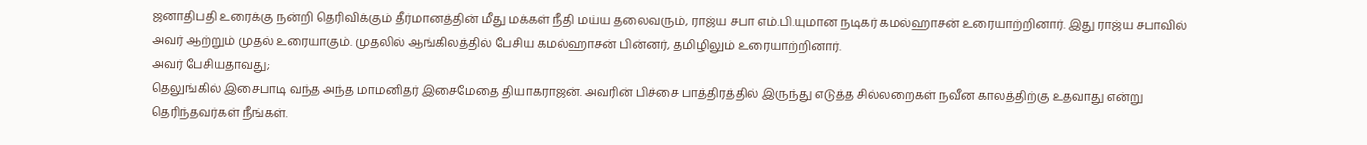ஜனாதிபதி உரைக்கு நன்றி தெரிவிக்கும் தீர்மானத்தின் மீது மக்கள் நீதி மய்ய தலைவரும், ராஜ்ய சபா எம்.பி.யுமான நடிகர் கமல்ஹாசன் உரையாற்றினார். இது ராஜ்ய சபாவில் அவர் ஆற்றும் முதல் உரையாகும். முதலில் ஆங்கிலத்தில் பேசிய கமல்ஹாசன் பின்னர், தமிழிலும் உரையாற்றினார்.
அவர் பேசியதாவது;
தெலுங்கில் இசைபாடி வந்த அந்த மாமனிதர் இசைமேதை தியாகராஜன். அவரின் பிச்சை பாத்திரத்தில் இருந்து எடுத்த சில்லறைகள் நவீன காலத்திற்கு உதவாது என்று தெரிந்தவர்கள் நீங்கள்.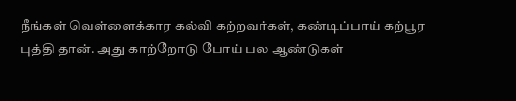நீங்கள் வெள்ளைக்கார கல்வி கற்றவர்கள், கண்டிப்பாய் கற்பூர புத்தி தான். அது காற்றோடு போய் பல ஆண்டுகள்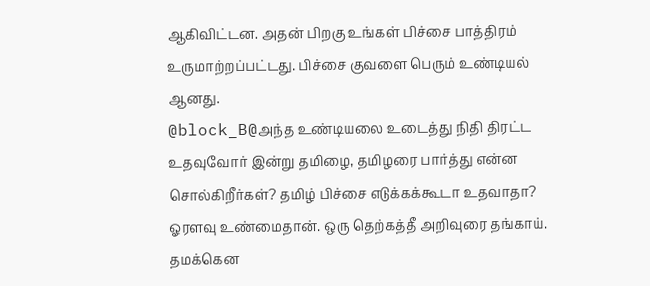ஆகிவிட்டன. அதன் பிறகு உங்கள் பிச்சை பாத்திரம் உருமாற்றப்பட்டது. பிச்சை குவளை பெரும் உண்டியல் ஆனது.
@block_B@அந்த உண்டியலை உடைத்து நிதி திரட்ட உதவுவோர் இன்று தமிழை, தமிழரை பார்த்து என்ன சொல்கிறீர்கள்? தமிழ் பிச்சை எடுக்கக்கூடா உதவாதா? ஓரளவு உண்மைதான். ஒரு தெற்கத்தீ அறிவுரை தங்காய். தமக்கென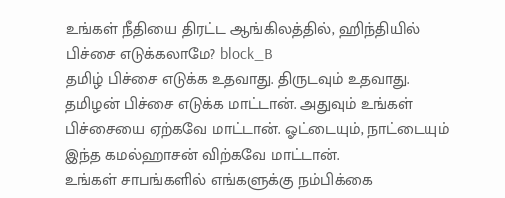உங்கள் நீதியை திரட்ட ஆங்கிலத்தில், ஹிந்தியில் பிச்சை எடுக்கலாமே? block_B
தமிழ் பிச்சை எடுக்க உதவாது. திருடவும் உதவாது. தமிழன் பிச்சை எடுக்க மாட்டான். அதுவும் உங்கள் பிச்சையை ஏற்கவே மாட்டான். ஓட்டையும், நாட்டையும் இந்த கமல்ஹாசன் விற்கவே மாட்டான்.
உங்கள் சாபங்களில் எங்களுக்கு நம்பிக்கை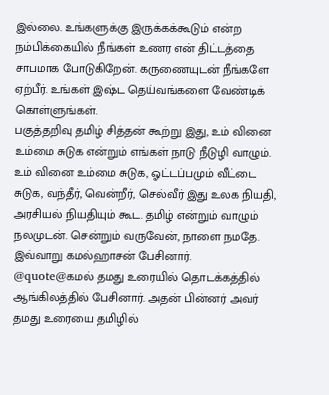இல்லை. உங்களுக்கு இருக்கக்கூடும் என்ற நம்பிக்கையில் நீங்கள் உணர என் திட்டத்தை சாபமாக போடுகிறேன். கருணையுடன் நீங்களே ஏற்பீர். உங்கள் இஷ்ட தெய்வங்களை வேண்டிக் கொள்ளுங்கள்.
பகுத்தறிவு தமிழ் சித்தன் கூற்று இது, உம் வினை உம்மை சுடுக என்றும் எங்கள் நாடு நீடுழி வாழும். உம் வினை உம்மை சுடுக, ஓட்டப்பமும் வீட்டை சுடுக, வந்தீர், வென்றீர், செல்வீர் இது உலக நியதி, அரசியல் நியதியும் கூட. தமிழ் என்றும் வாழும் நலமுடன். சென்றும் வருவேன், நாளை நமதே.
இவ்வாறு கமல்ஹாசன் பேசினார்.
@quote@கமல் தமது உரையில் தொடக்கத்தில் ஆங்கிலத்தில் பேசினார். அதன் பின்னர் அவர் தமது உரையை தமிழில்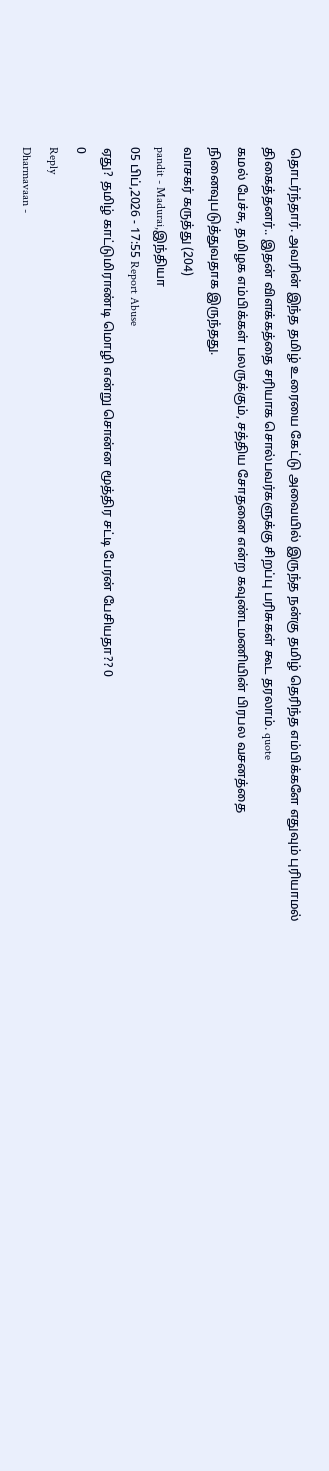தொடர்ந்தார். அவரின் இந்த தமிழ் உரையை கேட்டு அவையில் இருந்த நன்கு தமிழ் தெரிந்த எம்பிக்களே எதுவும் புரியாமல் திகைத்தனர்.. இதன் விளக்கத்தை சரியாக சொல்பவர்களுக்கு சிறப்பு பரிசுகள் கூட தரலாம். quote
கமல் பேச்சு, தமிழக எம்பிக்கள் பலருக்கும், சத்திய சோதனை என்ற கவுண்டமணியின் பிரபல வசனத்தை நினைவுபடுத்துவதாக இருந்தது.
வாசகர் கருத்து (204)
pandit - Madurai,இந்தியா
05 பிப்,2026 - 17:55 Report Abuse
ஏது? தமிழ் காட்டுமிராண்டி மொழி என்று சொன்ன மூத்திர சட்டி பேரன் பேசியதா?? 0
0
Reply
Dharmavaan -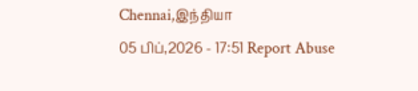Chennai,இந்தியா
05 பிப்,2026 - 17:51 Report Abuse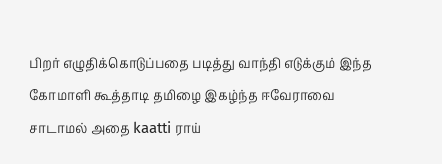பிறர் எழுதிக்கொடுப்பதை படித்து வாந்தி எடுக்கும் இந்த கோமாளி கூத்தாடி தமிழை இகழ்ந்த ஈவேராவை சாடாமல் அதை kaatti ராய்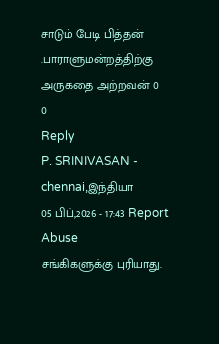சாடும் பேடி பித்தன் .பாராளுமன்றத்திற்கு அருகதை அற்றவன் 0
0
Reply
P. SRINIVASAN - chennai,இந்தியா
05 பிப்,2026 - 17:43 Report Abuse
சங்கிகளுக்கு புரியாது.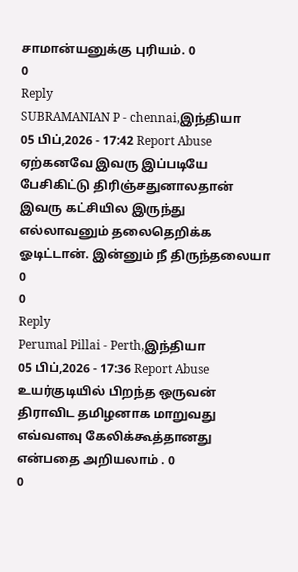சாமான்யனுக்கு புரியம். 0
0
Reply
SUBRAMANIAN P - chennai,இந்தியா
05 பிப்,2026 - 17:42 Report Abuse
ஏற்கனவே இவரு இப்படியே பேசிகிட்டு திரிஞ்சதுனாலதான் இவரு கட்சியில இருந்து எல்லாவனும் தலைதெறிக்க ஓடிட்டான். இன்னும் நீ திருந்தலையா 0
0
Reply
Perumal Pillai - Perth,இந்தியா
05 பிப்,2026 - 17:36 Report Abuse
உயர்குடியில் பிறந்த ஒருவன் திராவிட தமிழனாக மாறுவது எவ்வளவு கேலிக்கூத்தானது என்பதை அறியலாம் . 0
0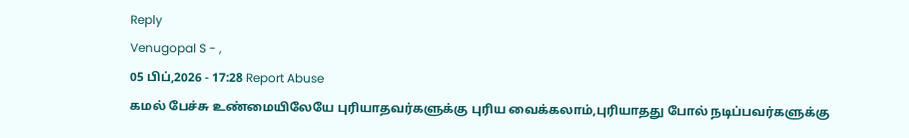Reply
Venugopal S - ,
05 பிப்,2026 - 17:28 Report Abuse
கமல் பேச்சு உண்மையிலேயே புரியாதவர்களுக்கு புரிய வைக்கலாம்,புரியாதது போல் நடிப்பவர்களுக்கு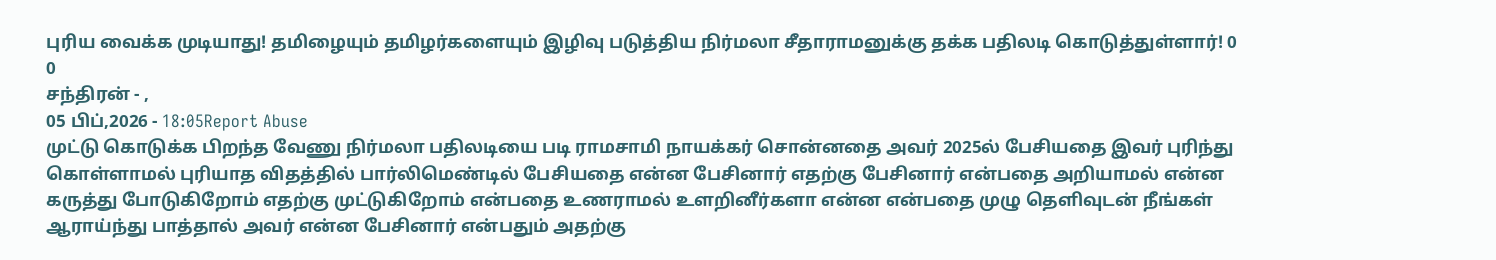புரிய வைக்க முடியாது! தமிழையும் தமிழர்களையும் இழிவு படுத்திய நிர்மலா சீதாராமனுக்கு தக்க பதிலடி கொடுத்துள்ளார்! 0
0
சந்திரன் - ,
05 பிப்,2026 - 18:05Report Abuse
முட்டு கொடுக்க பிறந்த வேணு நிர்மலா பதிலடியை படி ராமசாமி நாயக்கர் சொன்னதை அவர் 2025ல் பேசியதை இவர் புரிந்து கொள்ளாமல் புரியாத விதத்தில் பார்லிமெண்டில் பேசியதை என்ன பேசினார் எதற்கு பேசினார் என்பதை அறியாமல் என்ன கருத்து போடுகிறோம் எதற்கு முட்டுகிறோம் என்பதை உணராமல் உளறினீர்களா என்ன என்பதை முழு தெளிவுடன் நீங்கள் ஆராய்ந்து பாத்தால் அவர் என்ன பேசினார் என்பதும் அதற்கு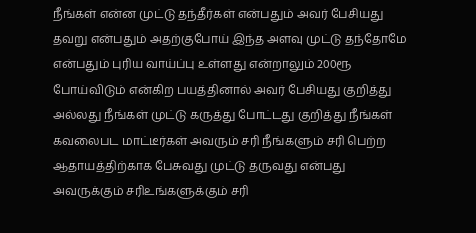நீங்கள் என்ன முட்டு தந்தீர்கள் என்பதும் அவர் பேசியது தவறு என்பதும் அதற்குபோய் இந்த அளவு முட்டு தந்தோமே என்பதும் புரிய வாய்ப்பு உள்ளது என்றாலும் 200ரூ போய்விடும் என்கிற பயத்தினால் அவர் பேசியது குறித்து அல்லது நீங்கள் முட்டு கருத்து போட்டது குறித்து நீங்கள் கவலைபட மாட்டீர்கள் அவரும் சரி நீங்களும் சரி பெற்ற ஆதாயத்திற்காக பேசுவது முட்டு தருவது என்பது அவருக்கும் சரிஉங்களுக்கும் சரி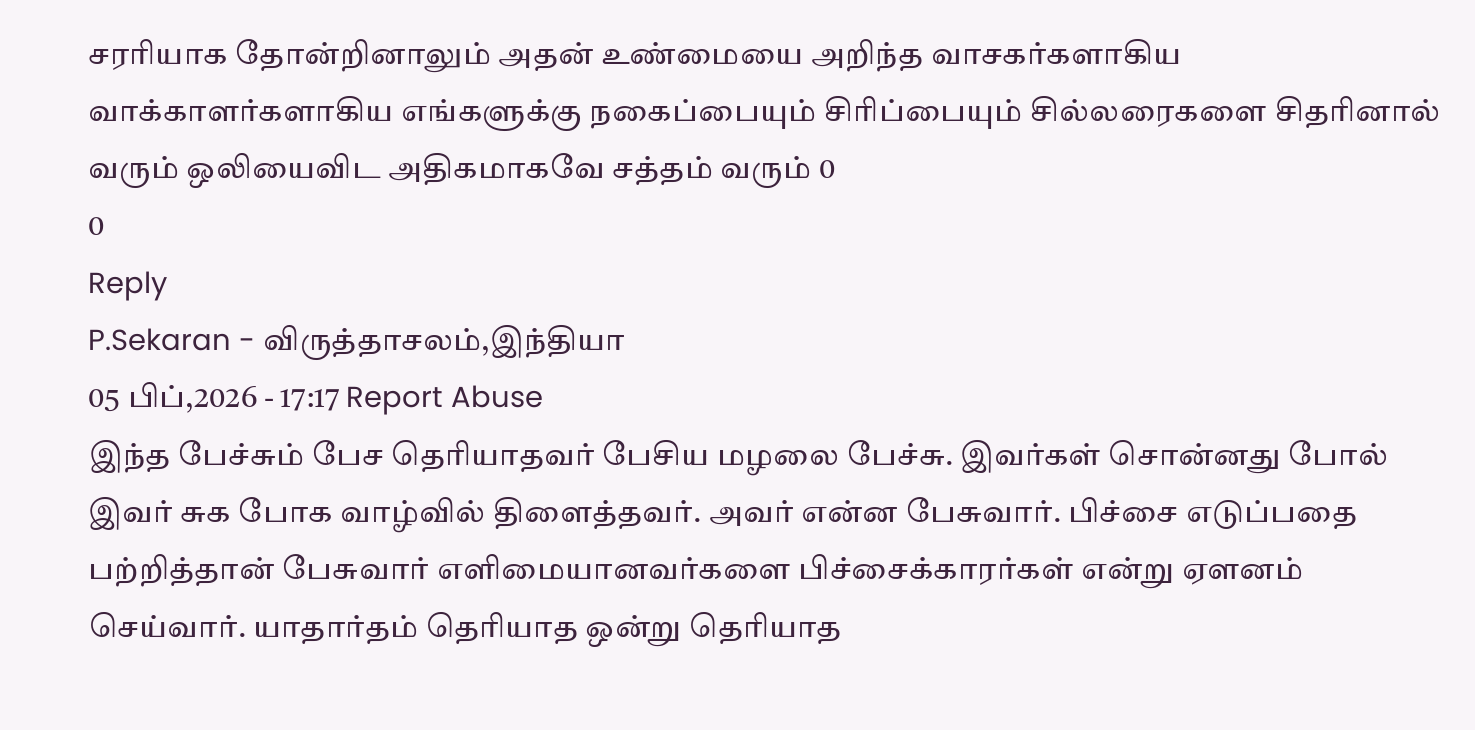சரரியாக தோன்றினாலும் அதன் உண்மையை அறிந்த வாசகர்களாகிய வாக்காளர்களாகிய எங்களுக்கு நகைப்பையும் சிரிப்பையும் சில்லரைகளை சிதரினால் வரும் ஒலியைவிட அதிகமாகவே சத்தம் வரும் 0
0
Reply
P.Sekaran - விருத்தாசலம்,இந்தியா
05 பிப்,2026 - 17:17 Report Abuse
இந்த பேச்சும் பேச தெரியாதவர் பேசிய மழலை பேச்சு. இவர்கள் சொன்னது போல் இவர் சுக போக வாழ்வில் திளைத்தவர். அவர் என்ன பேசுவார். பிச்சை எடுப்பதை பற்றித்தான் பேசுவார் எளிமையானவர்களை பிச்சைக்காரர்கள் என்று ஏளனம் செய்வார். யாதார்தம் தெரியாத ஒன்று தெரியாத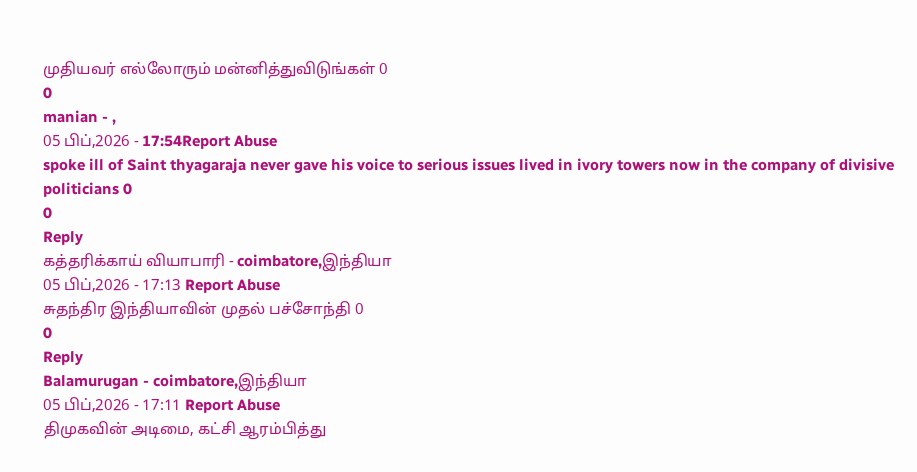முதியவர் எல்லோரும் மன்னித்துவிடுங்கள் 0
0
manian - ,
05 பிப்,2026 - 17:54Report Abuse
spoke ill of Saint thyagaraja never gave his voice to serious issues lived in ivory towers now in the company of divisive politicians 0
0
Reply
கத்தரிக்காய் வியாபாரி - coimbatore,இந்தியா
05 பிப்,2026 - 17:13 Report Abuse
சுதந்திர இந்தியாவின் முதல் பச்சோந்தி 0
0
Reply
Balamurugan - coimbatore,இந்தியா
05 பிப்,2026 - 17:11 Report Abuse
திமுகவின் அடிமை, கட்சி ஆரம்பித்து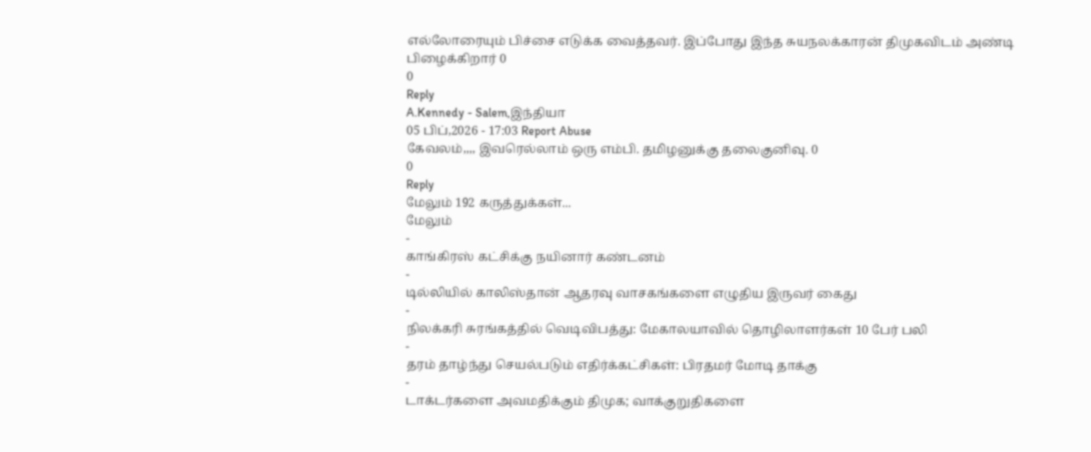எல்லோரையும் பிச்சை எடுக்க வைத்தவர். இப்போது இந்த சுயநலக்காரன் திமுகவிடம் அண்டி பிழைக்கிறார் 0
0
Reply
A.Kennedy - Salem,இந்தியா
05 பிப்,2026 - 17:03 Report Abuse
கேவலம்,,,, இவரெல்லாம் ஒரு எம்பி. தமிழனுக்கு தலைகுனிவு. 0
0
Reply
மேலும் 192 கருத்துக்கள்...
மேலும்
-
காங்கிரஸ் கட்சிக்கு நயினார் கண்டனம்
-
டில்லியில் காலிஸ்தான் ஆதரவு வாசகங்களை எழுதிய இருவர் கைது
-
நிலக்கரி சுரங்கத்தில் வெடிவிபத்து: மேகாலயாவில் தொழிலாளர்கள் 10 பேர் பலி
-
தரம் தாழ்ந்து செயல்படும் எதிர்க்கட்சிகள்: பிரதமர் மோடி தாக்கு
-
டாக்டர்களை அவமதிக்கும் திமுக; வாக்குறுதிகளை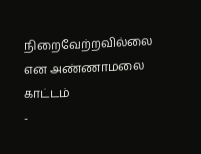நிறைவேற்றவில்லை என அண்ணாமலை காட்டம்
-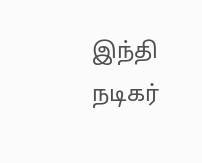இந்தி நடிகர்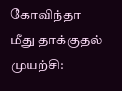கோவிந்தா மீது தாக்குதல் முயற்சி: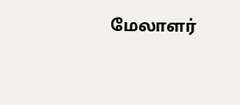மேலாளர்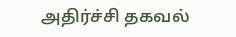அதிர்ச்சி தகவல்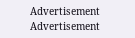Advertisement
Advertisement